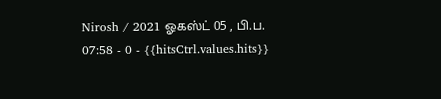Nirosh / 2021 ஓகஸ்ட் 05 , பி.ப. 07:58 - 0 - {{hitsCtrl.values.hits}}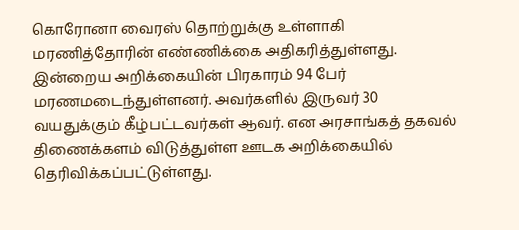கொரோனா வைரஸ் தொற்றுக்கு உள்ளாகி மரணித்தோரின் எண்ணிக்கை அதிகரித்துள்ளது. இன்றைய அறிக்கையின் பிரகாரம் 94 பேர் மரணமடைந்துள்ளனர். அவர்களில் இருவர் 30 வயதுக்கும் கீழ்பட்டவர்கள் ஆவர். என அரசாங்கத் தகவல் திணைக்களம் விடுத்துள்ள ஊடக அறிக்கையில் தெரிவிக்கப்பட்டுள்ளது.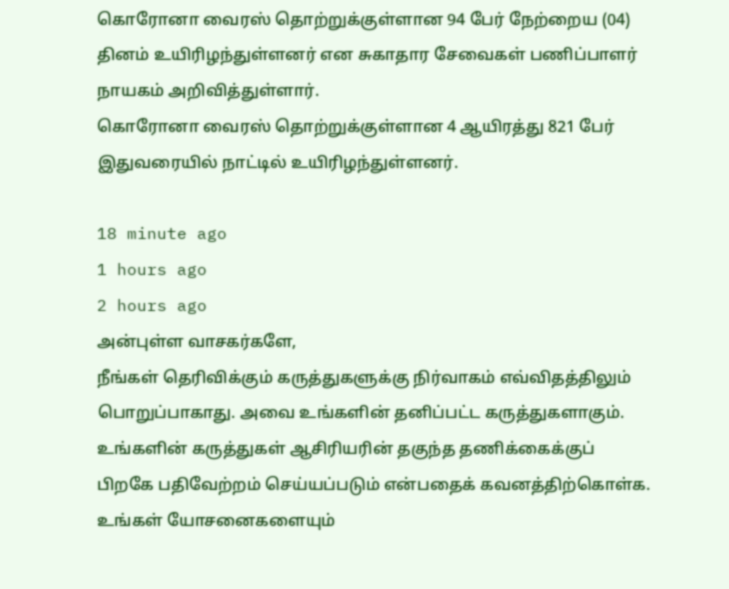கொரோனா வைரஸ் தொற்றுக்குள்ளான 94 பேர் நேற்றைய (04) தினம் உயிரிழந்துள்ளனர் என சுகாதார சேவைகள் பணிப்பாளர் நாயகம் அறிவித்துள்ளார்.
கொரோனா வைரஸ் தொற்றுக்குள்ளான 4 ஆயிரத்து 821 பேர் இதுவரையில் நாட்டில் உயிரிழந்துள்ளனர்.

18 minute ago
1 hours ago
2 hours ago
அன்புள்ள வாசகர்களே,
நீங்கள் தெரிவிக்கும் கருத்துகளுக்கு நிர்வாகம் எவ்விதத்திலும் பொறுப்பாகாது. அவை உங்களின் தனிப்பட்ட கருத்துகளாகும். உங்களின் கருத்துகள் ஆசிரியரின் தகுந்த தணிக்கைக்குப் பிறகே பதிவேற்றம் செய்யப்படும் என்பதைக் கவனத்திற்கொள்க. உங்கள் யோசனைகளையும்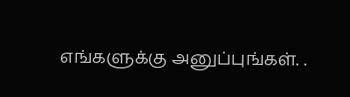எங்களுக்கு அனுப்புங்கள். .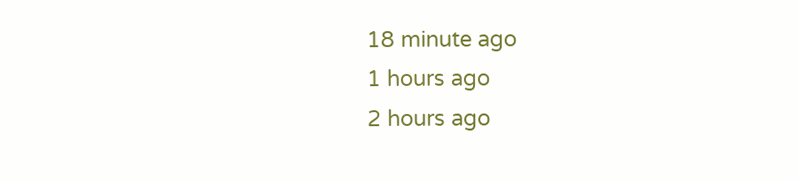18 minute ago
1 hours ago
2 hours ago